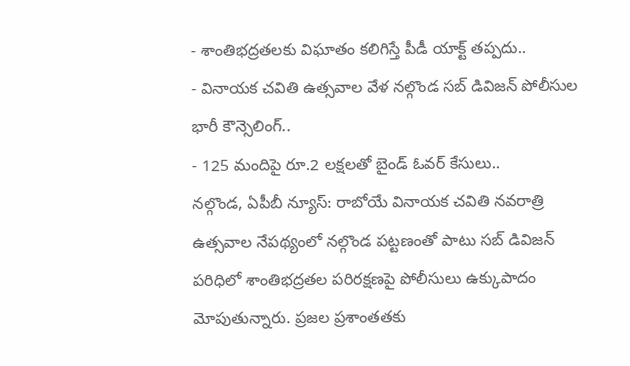- శాంతిభద్రతలకు విఘాతం కలిగిస్తే పీడీ యాక్ట్ తప్పదు..
- వినాయక చవితి ఉత్సవాల వేళ నల్గొండ సబ్ డివిజన్ పోలీసుల భారీ కౌన్సెలింగ్..
- 125 మందిపై రూ.2 లక్షలతో బైండ్ ఓవర్ కేసులు..
నల్గొండ, ఏపీబీ న్యూస్: రాబోయే వినాయక చవితి నవరాత్రి ఉత్సవాల నేపథ్యంలో నల్గొండ పట్టణంతో పాటు సబ్ డివిజన్ పరిధిలో శాంతిభద్రతల పరిరక్షణపై పోలీసులు ఉక్కుపాదం మోపుతున్నారు. ప్రజల ప్రశాంతతకు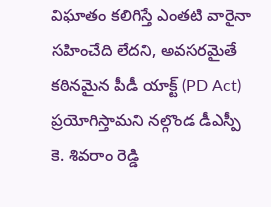విఘాతం కలిగిస్తే ఎంతటి వారైనా సహించేది లేదని, అవసరమైతే కఠినమైన పీడీ యాక్ట్ (PD Act) ప్రయోగిస్తామని నల్గొండ డీఎస్పీ కె. శివరాం రెడ్డి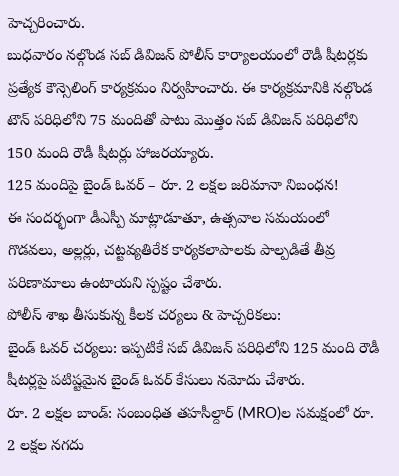హెచ్చరించారు.
బుధవారం నల్గొండ సబ్ డివిజన్ పోలీస్ కార్యాలయంలో రౌడీ షీటర్లకు ప్రత్యేక కౌన్సెలింగ్ కార్యక్రమం నిర్వహించారు. ఈ కార్యక్రమానికి నల్గొండ టౌన్ పరిధిలోని 75 మందితో పాటు మొత్తం సబ్ డివిజన్ పరిధిలోని 150 మంది రౌడీ షీటర్లు హాజరయ్యారు.
125 మందిపై బైండ్ ఓవర్ – రూ. 2 లక్షల జరిమానా నిబంధన!
ఈ సందర్భంగా డీఎస్పీ మాట్లాడూతూ, ఉత్సవాల సమయంలో గొడవలు, అల్లర్లు, చట్టవ్యతిరేక కార్యకలాపాలకు పాల్పడితే తీవ్ర పరిణామాలు ఉంటాయని స్పష్టం చేశారు.
పోలీస్ శాఖ తీసుకున్న కీలక చర్యలు & హెచ్చరికలు:
బైండ్ ఓవర్ చర్యలు: ఇప్పటికే సబ్ డివిజన్ పరిధిలోని 125 మంది రౌడీ షీటర్లపై పటిష్టమైన బైండ్ ఓవర్ కేసులు నమోదు చేశారు.
రూ. 2 లక్షల బాండ్: సంబంధిత తహసీల్దార్ (MRO)ల సమక్షంలో రూ. 2 లక్షల నగదు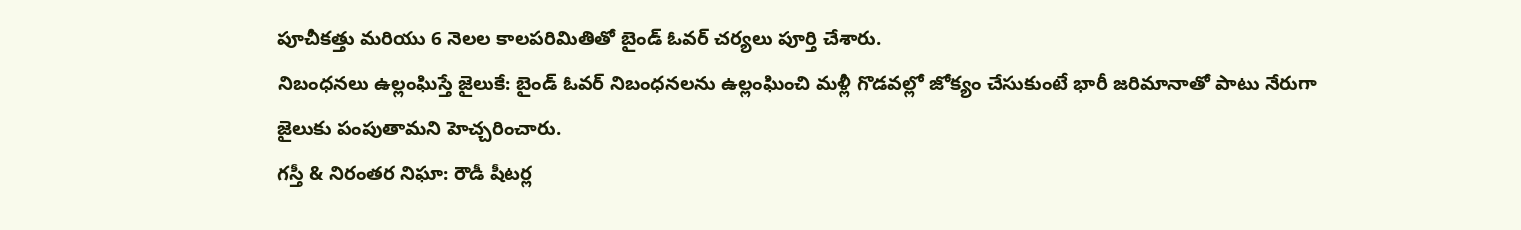పూచీకత్తు మరియు 6 నెలల కాలపరిమితితో బైండ్ ఓవర్ చర్యలు పూర్తి చేశారు.
నిబంధనలు ఉల్లంఘిస్తే జైలుకే: బైండ్ ఓవర్ నిబంధనలను ఉల్లంఘించి మళ్లీ గొడవల్లో జోక్యం చేసుకుంటే భారీ జరిమానాతో పాటు నేరుగా జైలుకు పంపుతామని హెచ్చరించారు.
గస్తీ & నిరంతర నిఘా: రౌడీ షీటర్ల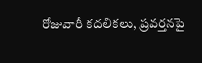రోజువారీ కదలికలు, ప్రవర్తనపై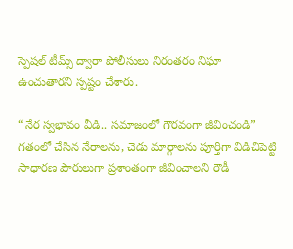స్పెషల్ టీమ్స్ ద్వారా పోలీసులు నిరంతరం నిఘా ఉంచుతారని స్పష్టం చేశారు.

“నేర స్వభావం వీడి.. సమాజంలో గౌరవంగా జీవించండి”
గతంలో చేసిన నేరాలను, చెడు మార్గాలను పూర్తిగా విడిచిపెట్టి సాధారణ పౌరులుగా ప్రశాంతంగా జీవించాలని రౌడీ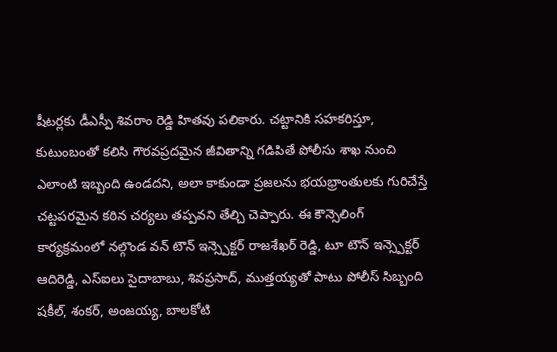షీటర్లకు డీఎస్పీ శివరాం రెడ్డి హితవు పలికారు. చట్టానికి సహకరిస్తూ, కుటుంబంతో కలిసి గౌరవప్రదమైన జీవితాన్ని గడిపితే పోలీసు శాఖ నుంచి ఎలాంటి ఇబ్బంది ఉండదని, అలా కాకుండా ప్రజలను భయభ్రాంతులకు గురిచేస్తే చట్టపరమైన కఠిన చర్యలు తప్పవని తేల్చి చెప్పారు. ఈ కౌన్సెలింగ్ కార్యక్రమంలో నల్గొండ వన్ టౌన్ ఇన్స్పెక్టర్ రాజశేఖర్ రెడ్డి, టూ టౌన్ ఇన్స్పెక్టర్ ఆదిరెడ్డి, ఎస్ఐలు సైదాబాబు, శివప్రసాద్, ముత్తయ్యతో పాటు పోలీస్ సిబ్బంది షకీల్, శంకర్, అంజయ్య, బాలకోటి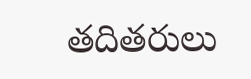తదితరులు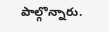పాల్గొన్నారు.